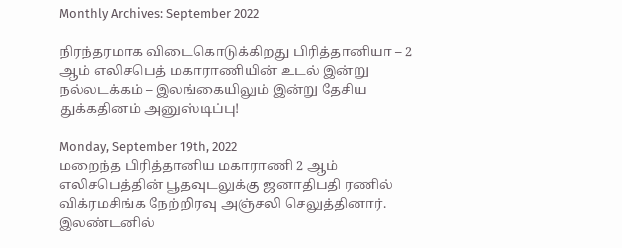Monthly Archives: September 2022

நிரந்தரமாக விடைகொடுக்கிறது பிரித்தானியா – 2 ஆம் எலிசபெத் மகாராணியின் உடல் இன்று நல்லடக்கம் – இலங்கையிலும் இன்று தேசிய துக்கதினம் அனுஸ்டிப்பு!

Monday, September 19th, 2022
மறைந்த பிரித்தானிய மகாராணி 2 ஆம் எலிசபெத்தின் பூதவுடலுக்கு ஜனாதிபதி ரணில் விக்ரமசிங்க நேற்றிரவு அஞ்சலி செலுத்தினார். இலண்டனில்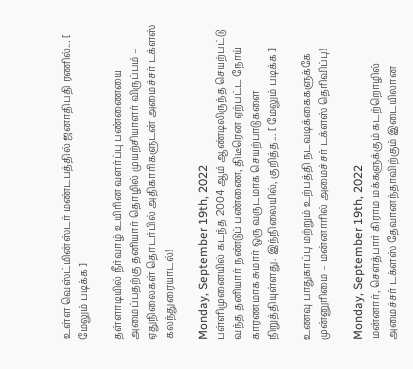உள்ள வெஸ்ட்மின்ஸ்டர் மண்டபத்தில் ஜனாதிபதி ரணில்... [ மேலும் படிக்க ]

தள்ளாடியில் நீர்வாழ் உயிரின வளர்ப்பு பண்ணையை அமைப்பதற்கு தனியார் தொழில் முயற்சியாளர் விருப்பம் – ஏதுநிலைகள் தொடர்பில் அதிகாரிகளுடன் அமைச்சர் டக்ளஸ் கலந்துரையாடல்!

Monday, September 19th, 2022
பள்ளிமுனையில் கடந்த 2004 ஆம் ஆண்டிலிருந்த செயற்பட்டு வந்த தனியார் நண்டுப் பண்ணை, திடீரென ஏற்பட்ட நோய் காரணமாக சுமார் ஒரு வருடமாக செயற்பாடுகளை நிறுத்தியுள்ளது. இந்நிலையில், குறித்த... [ மேலும் படிக்க ]

உணவு பாதுகாப்பு மற்றும் உற்பத்தி நடவடிக்கைகளுக்கே முன்னுரிமை – மன்னாரில் அமைச்சர் டக்ளஸ் தெரிவிப்பு!

Monday, September 19th, 2022
மன்னார், சௌத்பார் கிராம மக்களுக்கும் கடற்றொழில் அமைச்சர் டக்ளஸ் தேவானந்தாவிற்கும் இடையிலான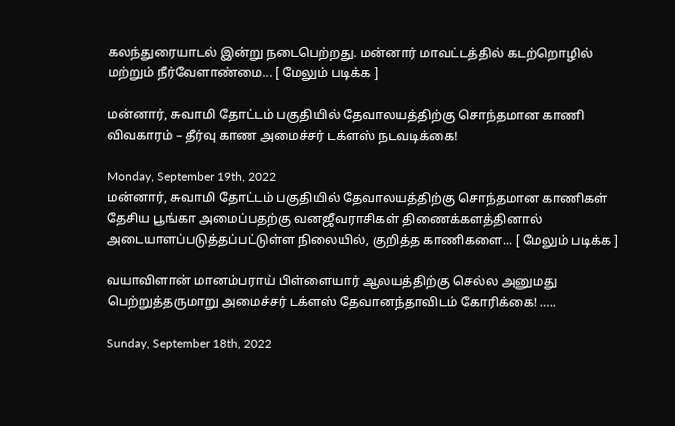கலந்துரையாடல் இன்று நடைபெற்றது. மன்னார் மாவட்டத்தில் கடற்றொழில் மற்றும் நீர்வேளாண்மை... [ மேலும் படிக்க ]

மன்னார், சுவாமி தோட்டம் பகுதியில் தேவாலயத்திற்கு சொந்தமான காணி விவகாரம் – தீர்வு காண அமைச்சர் டக்ளஸ் நடவடிக்கை!

Monday, September 19th, 2022
மன்னார், சுவாமி தோட்டம் பகுதியில் தேவாலயத்திற்கு சொந்தமான காணிகள் தேசிய பூங்கா அமைப்பதற்கு வனஜீவராசிகள் திணைக்களத்தினால் அடையாளப்படுத்தப்பட்டுள்ள நிலையில், குறித்த காணிகளை... [ மேலும் படிக்க ]

வயாவிளான் மானம்பராய் பிள்ளையார் ஆலயத்திற்கு செல்ல அனுமது பெற்றுத்தருமாறு அமைச்சர் டக்ளஸ் தேவானந்தாவிடம் கோரிக்கை! …..

Sunday, September 18th, 2022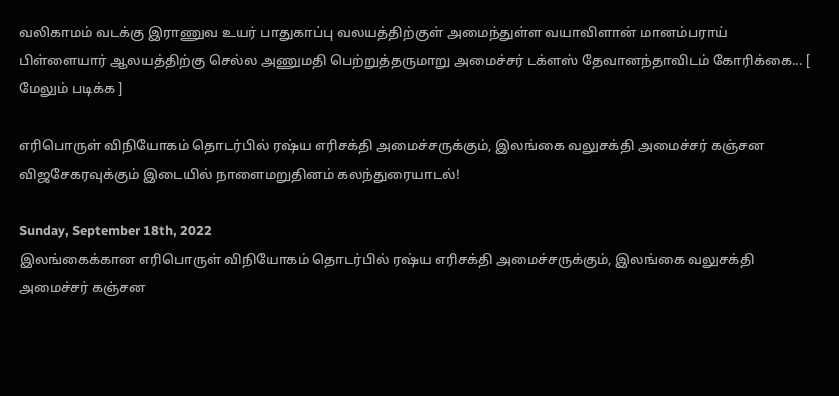வலிகாமம் வடக்கு இராணுவ உயர் பாதுகாப்பு வலயத்திற்குள் அமைந்துள்ள வயாவிளான் மானம்பராய் பிள்ளையார் ஆலயத்திற்கு செல்ல அணுமதி பெற்றுத்தருமாறு அமைச்சர் டக்ளஸ் தேவானந்தாவிடம் கோரிக்கை... [ மேலும் படிக்க ]

எரிபொருள் விநியோகம் தொடர்பில் ரஷ்ய எரிசக்தி அமைச்சருக்கும், இலங்கை வலுசக்தி அமைச்சர் கஞ்சன விஜசேகரவுக்கும் இடையில் நாளைமறுதினம் கலந்துரையாடல்!

Sunday, September 18th, 2022
இலங்கைக்கான எரிபொருள் விநியோகம் தொடர்பில் ரஷ்ய எரிசக்தி அமைச்சருக்கும், இலங்கை வலுசக்தி அமைச்சர் கஞ்சன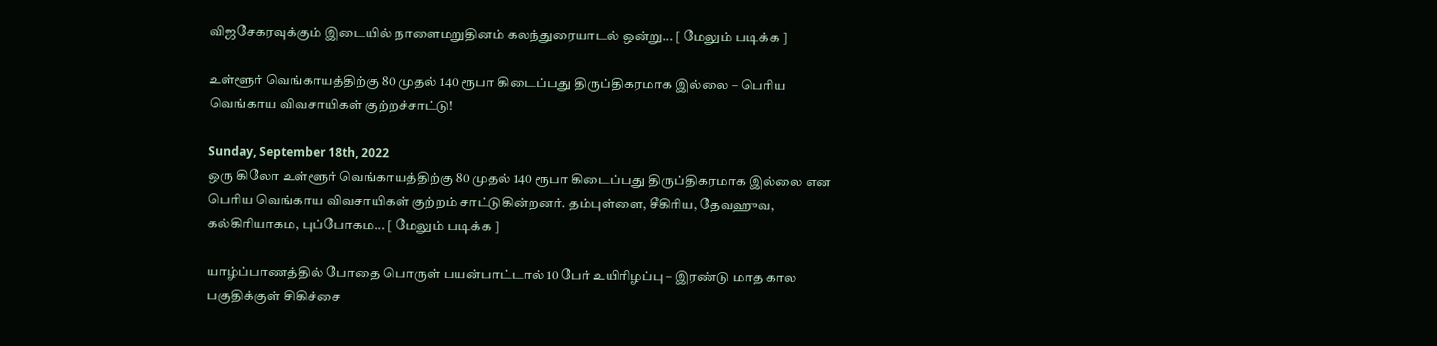விஜசேகரவுக்கும் இடையில் நாளைமறுதினம் கலந்துரையாடல் ஒன்று... [ மேலும் படிக்க ]

உள்ளூர் வெங்காயத்திற்கு 80 முதல் 140 ரூபா கிடைப்பது திருப்திகரமாக இல்லை – பெரிய வெங்காய விவசாயிகள் குற்றச்சாட்டு!

Sunday, September 18th, 2022
ஒரு கிலோ உள்ளூர் வெங்காயத்திற்கு 80 முதல் 140 ரூபா கிடைப்பது திருப்திகரமாக இல்லை என பெரிய வெங்காய விவசாயிகள் குற்றம் சாட்டுகின்றனர். தம்புள்ளை, சீகிரிய, தேவஹுவ, கல்கிரியாகம, புப்போகம... [ மேலும் படிக்க ]

யாழ்ப்பாணத்தில் போதை பொருள் பயன்பாட்டால் 10 பேர் உயிரிழப்பு – இரண்டு மாத கால பகுதிக்குள் சிகிச்சை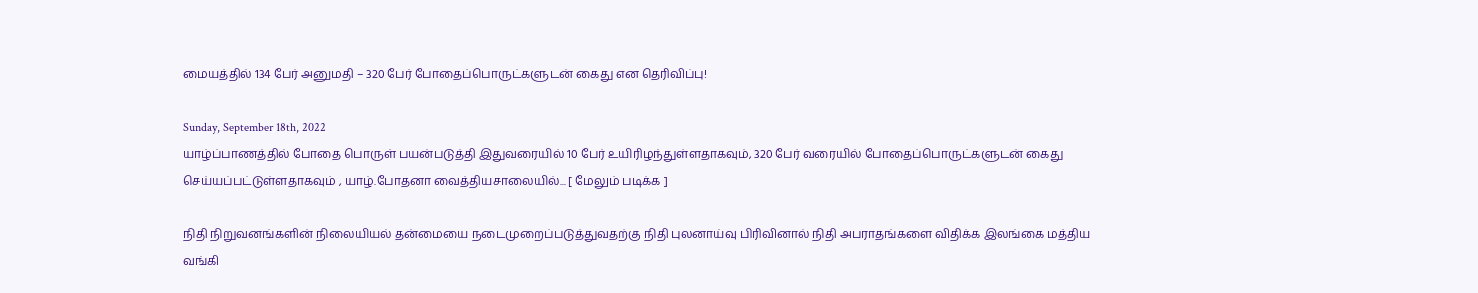மையத்தில் 134 பேர் அனுமதி – 320 பேர் போதைப்பொருட்களுடன் கைது என தெரிவிப்பு!

Sunday, September 18th, 2022
யாழ்ப்பாணத்தில் போதை பொருள் பயன்படுத்தி இதுவரையில் 10 பேர் உயிரிழந்துள்ளதாகவும், 320 பேர் வரையில் போதைப்பொருட்களுடன் கைது செய்யப்பட்டுள்ளதாகவும் , யாழ்.போதனா வைத்தியசாலையில்... [ மேலும் படிக்க ]

நிதி நிறுவனங்களின் நிலையியல் தன்மையை நடைமுறைப்படுத்துவதற்கு நிதி புலனாய்வு பிரிவினால் நிதி அபராதங்களை விதிக்க இலங்கை மத்திய வங்கி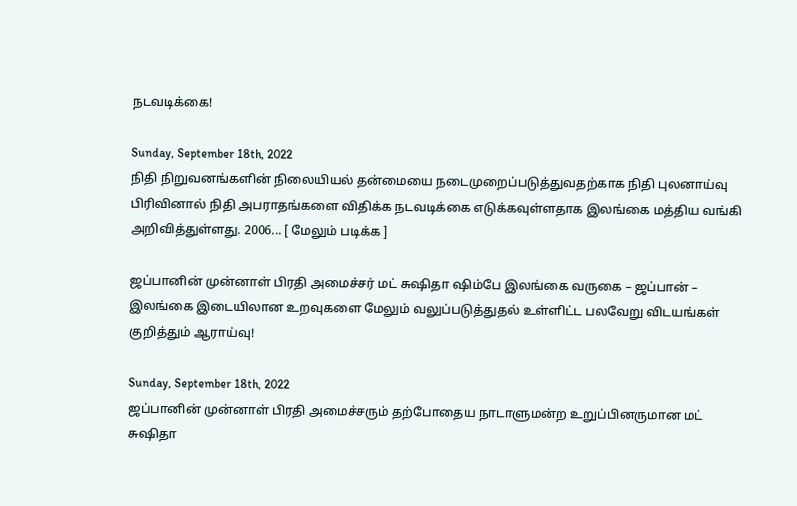நடவடிக்கை!

Sunday, September 18th, 2022
நிதி நிறுவனங்களின் நிலையியல் தன்மையை நடைமுறைப்படுத்துவதற்காக நிதி புலனாய்வு பிரிவினால் நிதி அபராதங்களை விதிக்க நடவடிக்கை எடுக்கவுள்ளதாக இலங்கை மத்திய வங்கி அறிவித்துள்ளது. 2006... [ மேலும் படிக்க ]

ஜப்பானின் முன்னாள் பிரதி அமைச்சர் மட் சுஷிதா ஷிம்பே இலங்கை வருகை – ஜப்பான் – இலங்கை இடையிலான உறவுகளை மேலும் வலுப்படுத்துதல் உள்ளிட்ட பலவேறு விடயங்கள் குறித்தும் ஆராய்வு!

Sunday, September 18th, 2022
ஜப்பானின் முன்னாள் பிரதி அமைச்சரும் தற்போதைய நாடாளுமன்ற உறுப்பினருமான மட் சுஷிதா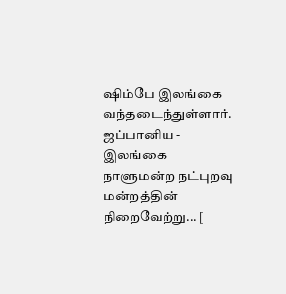ஷிம்பே இலங்கை வந்தடைந்துள்ளார். ஜப்பானிய - இலங்கை நாளுமன்ற நட்புறவு மன்றத்தின் நிறைவேற்று... [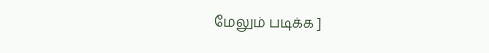மேலும் படிக்க ]